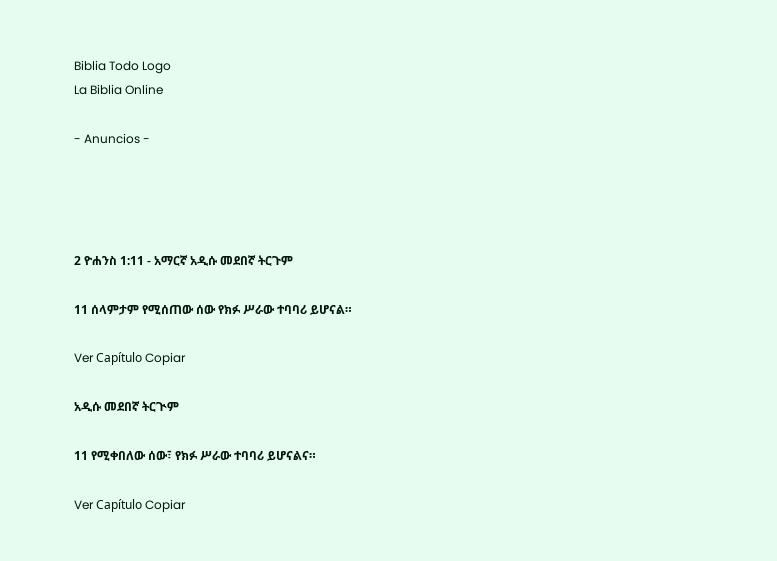Biblia Todo Logo
La Biblia Online

- Anuncios -




2 ዮሐንስ 1:11 - አማርኛ አዲሱ መደበኛ ትርጉም

11 ሰላምታም የሚሰጠው ሰው የክፉ ሥራው ተባባሪ ይሆናል።

Ver Capítulo Copiar

አዲሱ መደበኛ ትርጒም

11 የሚቀበለው ሰው፣ የክፉ ሥራው ተባባሪ ይሆናልና።

Ver Capítulo Copiar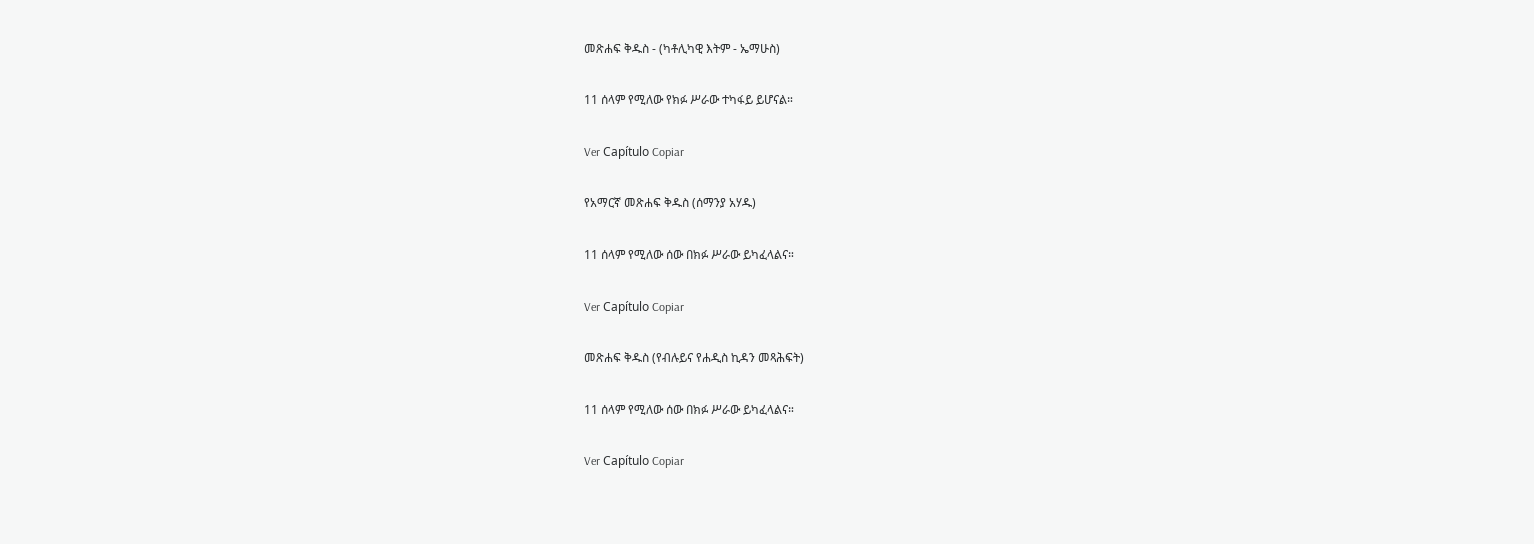መጽሐፍ ቅዱስ - (ካቶሊካዊ እትም - ኤማሁስ)

11 ሰላም የሚለው የክፉ ሥራው ተካፋይ ይሆናል።

Ver Capítulo Copiar

የአማርኛ መጽሐፍ ቅዱስ (ሰማንያ አሃዱ)

11 ሰላም የሚለው ሰው በክፉ ሥራው ይካፈላልና።

Ver Capítulo Copiar

መጽሐፍ ቅዱስ (የብሉይና የሐዲስ ኪዳን መጻሕፍት)

11 ሰላም የሚለው ሰው በክፉ ሥራው ይካፈላልና።

Ver Capítulo Copiar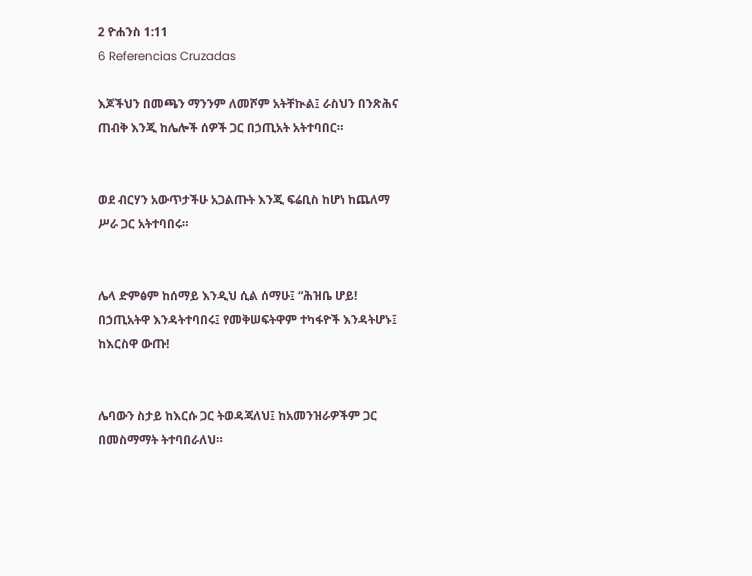2 ዮሐንስ 1:11
6 Referencias Cruzadas

እጆችህን በመጫን ማንንም ለመሾም አትቸኲል፤ ራስህን በንጽሕና ጠብቅ እንጂ ከሌሎች ሰዎች ጋር በኃጢአት አትተባበር።


ወደ ብርሃን አውጥታችሁ አጋልጡት እንጂ ፍሬቢስ ከሆነ ከጨለማ ሥራ ጋር አትተባበሩ።


ሌላ ድምፅም ከሰማይ እንዲህ ሲል ሰማሁ፤ “ሕዝቤ ሆይ! በኃጢአትዋ እንዳትተባበሩ፤ የመቅሠፍትዋም ተካፋዮች እንዳትሆኑ፤ ከእርስዋ ውጡ!


ሌባውን ስታይ ከእርሱ ጋር ትወዳጃለህ፤ ከአመንዝራዎችም ጋር በመስማማት ትተባበራለህ።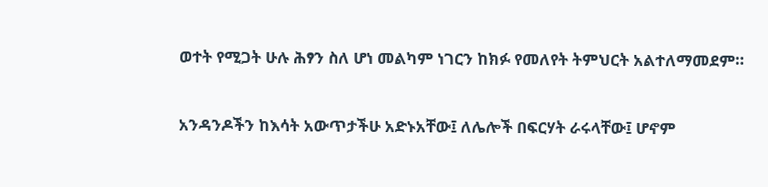ወተት የሚጋት ሁሉ ሕፃን ስለ ሆነ መልካም ነገርን ከክፉ የመለየት ትምህርት አልተለማመደም።


አንዳንዶችን ከእሳት አውጥታችሁ አድኑአቸው፤ ለሌሎች በፍርሃት ራሩላቸው፤ ሆኖም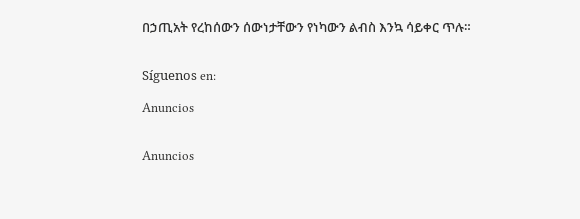በኃጢአት የረከሰውን ሰውነታቸውን የነካውን ልብስ እንኳ ሳይቀር ጥሉ።


Síguenos en:

Anuncios


Anuncios